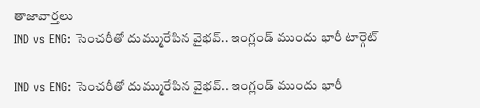తాజావార్తలు
IND vs ENG: సెంచరీతో దుమ్మురేపిన వైభవ్.. ఇంగ్లండ్ ముందు భారీ టార్గెట్

IND vs ENG: సెంచరీతో దుమ్మురేపిన వైభవ్.. ఇంగ్లండ్ ముందు భారీ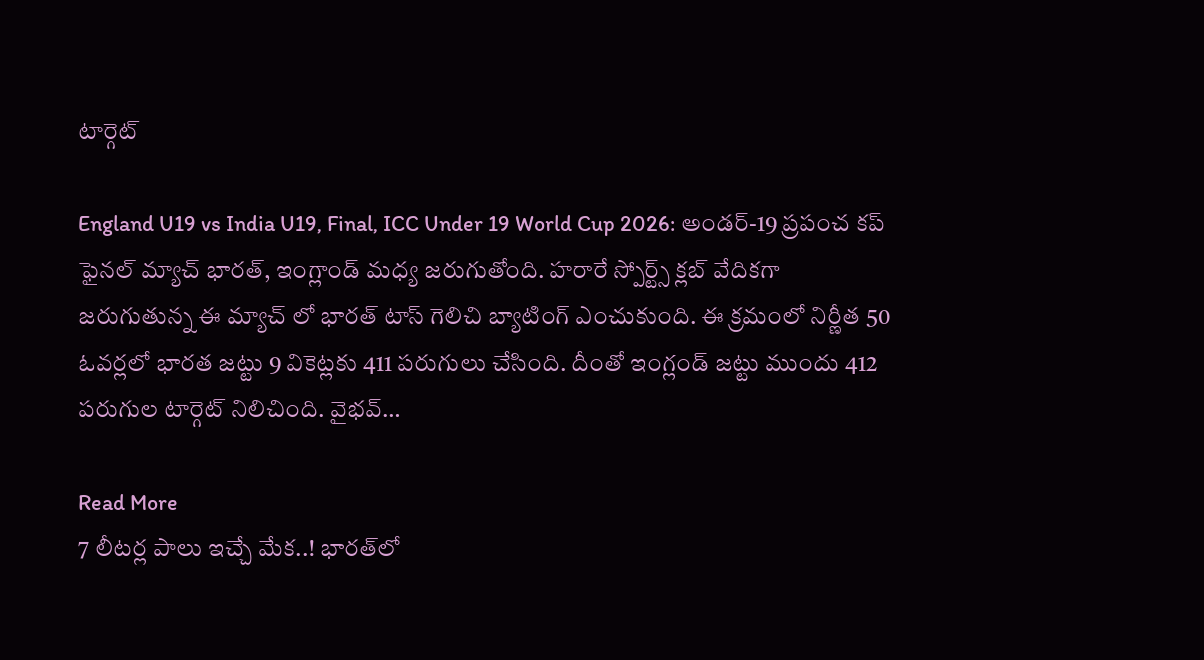టార్గెట్

England U19 vs India U19, Final, ICC Under 19 World Cup 2026: అండర్-19 ప్రపంచ కప్ ఫైనల్ మ్యాచ్ భారత్, ఇంగ్లాండ్ మధ్య జరుగుతోంది. హరారే స్పోర్ట్స్ క్లబ్ వేదికగా జరుగుతున్న ఈ మ్యాచ్ లో భారత్ టాస్ గెలిచి బ్యాటింగ్ ఎంచుకుంది. ఈ క్రమంలో నిర్ణీత 50 ఓవర్లలో భారత జట్టు 9 వికెట్లకు 411 పరుగులు చేసింది. దీంతో ఇంగ్లండ్ జట్టు ముందు 412 పరుగుల టార్గెట్ నిలిచింది. వైభవ్…

Read More
7 లీటర్ల పాలు ఇచ్చే మేక..! భారత్‌లో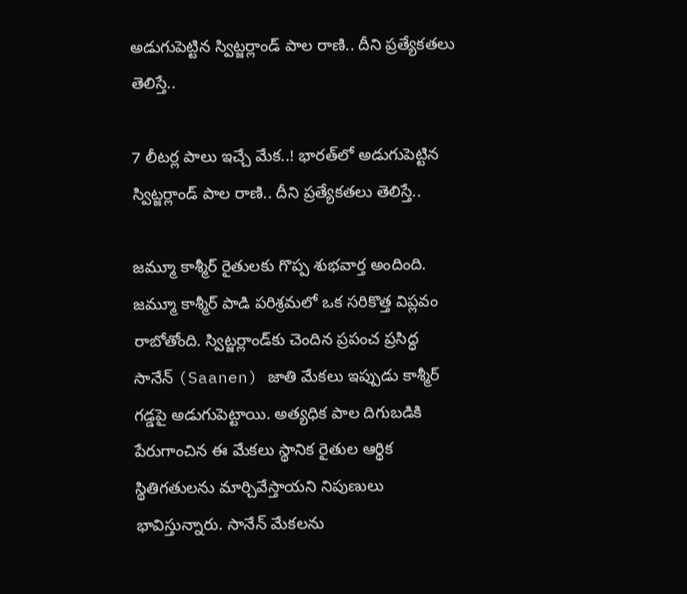అడుగుపెట్టిన స్విట్జర్లాండ్ పాల రాణి.. దీని ప్రత్యేకతలు తెలిస్తే..

7 లీటర్ల పాలు ఇచ్చే మేక..! భారత్‌లో అడుగుపెట్టిన స్విట్జర్లాండ్ పాల రాణి.. దీని ప్రత్యేకతలు తెలిస్తే..

జమ్మూ కాశ్మీర్ రైతులకు గొప్ప శుభవార్త అందింది. జమ్మూ కాశ్మీర్ పాడి పరిశ్రమలో ఒక సరికొత్త విప్లవం రాబోతోంది. స్విట్జర్లాండ్‌కు చెందిన ప్రపంచ ప్రసిద్ధ సానేన్ (Saanen) జాతి మేకలు ఇప్పుడు కాశ్మీర్ గడ్డపై అడుగుపెట్టాయి. అత్యధిక పాల దిగుబడికి పేరుగాంచిన ఈ మేకలు స్థానిక రైతుల ఆర్థిక స్థితిగతులను మార్చివేస్తాయని నిపుణులు భావిస్తున్నారు. సానేన్ మేకలను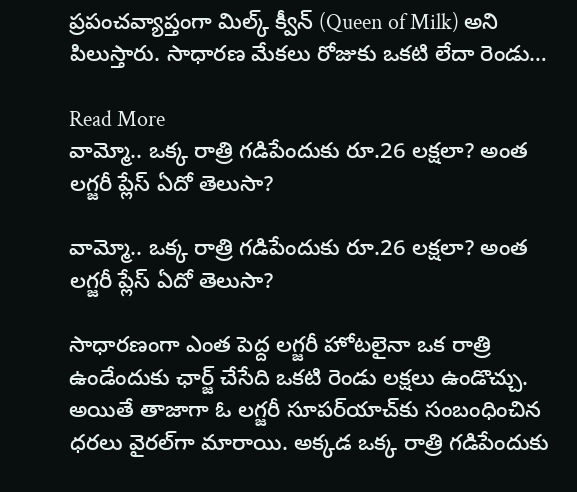ప్రపంచవ్యాప్తంగా మిల్క్ క్వీన్ (Queen of Milk) అని పిలుస్తారు. సాధారణ మేకలు రోజుకు ఒకటి లేదా రెండు…

Read More
వామ్మో.. ఒక్క రాత్రి గడిపేందుకు రూ.26 లక్షలా? అంత లగ్జరీ ప్లేస్‌ ఏదో తెలుసా?

వామ్మో.. ఒక్క రాత్రి గడిపేందుకు రూ.26 లక్షలా? అంత లగ్జరీ ప్లేస్‌ ఏదో తెలుసా?

సాధారణంగా ఎంత పెద్ద లగ్జరీ హోటలైనా ఒక రాత్రి ఉండేందుకు ఛార్జ్‌ చేసేది ఒకటి రెండు లక్షలు ఉండొచ్చు. అయితే తాజాగా ఓ లగ్జరీ సూపర్‌యాచ్‌కు సంబంధించిన ధరలు వైరల్‌గా మారాయి. అక్కడ ఒక్క రాత్రి గడిపేందుకు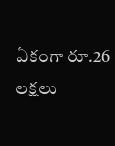ఏకంగా రూ.26 లక్షలు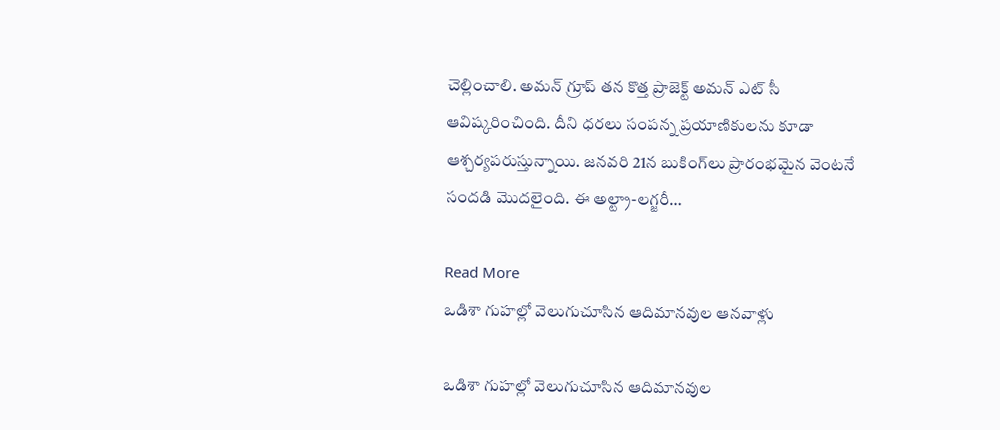చెల్లించాలి. అమన్ గ్రూప్ తన కొత్త ప్రాజెక్ట్ అమన్ ఎట్ సీ ఆవిష్కరించింది. దీని ధరలు సంపన్న ప్రయాణికులను కూడా ఆశ్చర్యపరుస్తున్నాయి. జనవరి 21న బుకింగ్‌లు ప్రారంభమైన వెంటనే సందడి మొదలైంది. ఈ అల్ట్రా-లగ్జరీ…

Read More
ఒడిశా గుహల్లో వెలుగుచూసిన ఆదిమానవుల ఆనవాళ్లు

ఒడిశా గుహల్లో వెలుగుచూసిన ఆదిమానవుల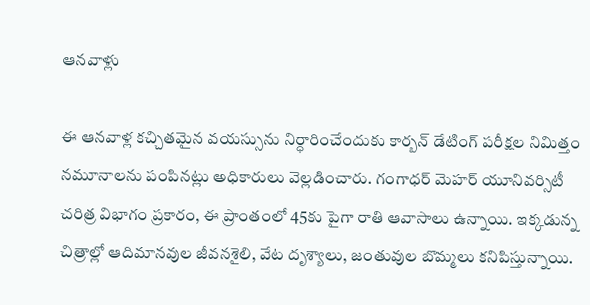ఆనవాళ్లు

ఈ ఆనవాళ్ల కచ్చితమైన వయస్సును నిర్ధారించేందుకు కార్బన్ డేటింగ్ పరీక్షల నిమిత్తం నమూనాలను పంపినట్లు అధికారులు వెల్లడించారు. గంగాధర్ మెహర్ యూనివర్సిటీ చరిత్ర విభాగం ప్రకారం, ఈ ప్రాంతంలో 45కు పైగా రాతి ఆవాసాలు ఉన్నాయి. ఇక్కడున్న చిత్రాల్లో ఆదిమానవుల జీవనశైలి, వేట దృశ్యాలు, జంతువుల బొమ్మలు కనిపిస్తున్నాయి.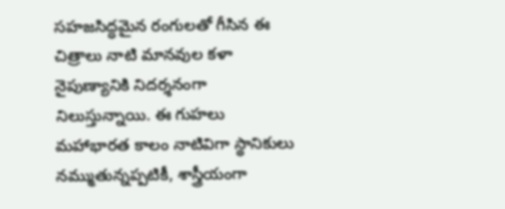సహజసిద్ధమైన రంగులతో గీసిన ఈ చిత్రాలు నాటి మానవుల కళా నైపుణ్యానికి నిదర్శనంగా నిలుస్తున్నాయి. ఈ గుహలు మహాభారత కాలం నాటివిగా స్థానికులు నమ్ముతున్నప్పటికీ, శాస్త్రీయంగా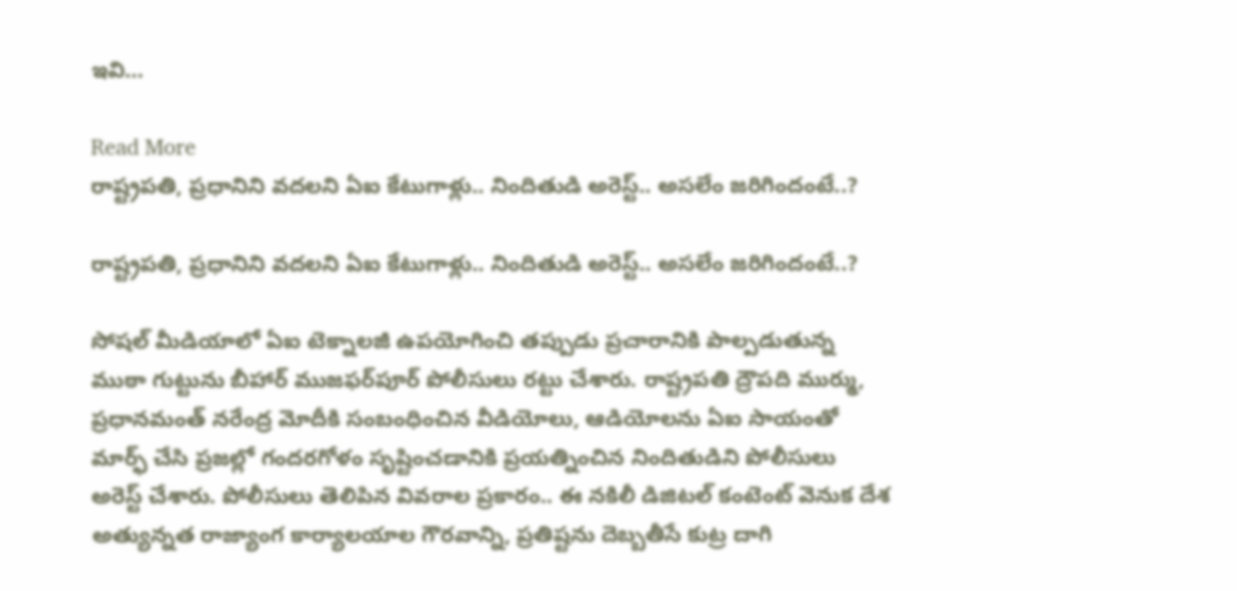ఇవి…

Read More
రాష్ట్రపతి, ప్రధానిని వదలని ఏఐ కేటుగాళ్లు.. నిందితుడి అరెస్ట్.. అసలేం జరిగిందంటే..?

రాష్ట్రపతి, ప్రధానిని వదలని ఏఐ కేటుగాళ్లు.. నిందితుడి అరెస్ట్.. అసలేం జరిగిందంటే..?

సోషల్ మీడియాలో ఏఐ టెక్నాలజీ ఉపయోగించి తప్పుడు ప్రచారానికి పాల్పడుతున్న ముఠా గుట్టును బీహార్ ముజఫర్‌పూర్ పోలీసులు రట్టు చేశారు. రాష్ట్రపతి ద్రౌపది ముర్ము, ప్రధానమంత్ నరేంద్ర మోదీకి సంబంధించిన వీడియోలు, ఆడియోలను ఏఐ సాయంతో మార్ఫ్ చేసి ప్రజల్లో గందరగోళం సృష్టించడానికి ప్రయత్నించిన నిందితుడిని పోలీసులు అరెస్ట్ చేశారు. పోలీసులు తెలిపిన వివరాల ప్రకారం.. ఈ నకిలీ డిజిటల్ కంటెంట్ వెనుక దేశ అత్యున్నత రాజ్యాంగ కార్యాలయాల గౌరవాన్ని, ప్రతిష్టను దెబ్బతీసే కుట్ర దాగి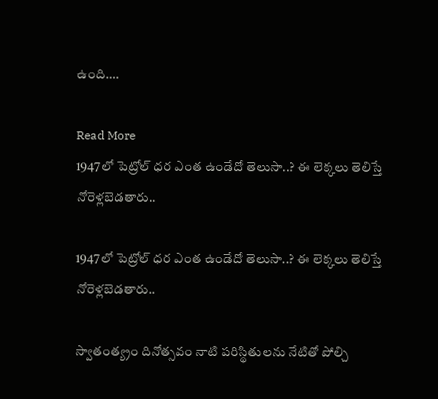ఉంది….

Read More
1947లో పెట్రోల్ ధర ఎంత ఉండేదో తెలుసా..? ఈ లెక్కలు తెలిస్తే నోరెళ్లబెడతారు..

1947లో పెట్రోల్ ధర ఎంత ఉండేదో తెలుసా..? ఈ లెక్కలు తెలిస్తే నోరెళ్లబెడతారు..

స్వాతంత్య్రం దినోత్సవం నాటి పరిస్థితులను నేటితో పోల్చి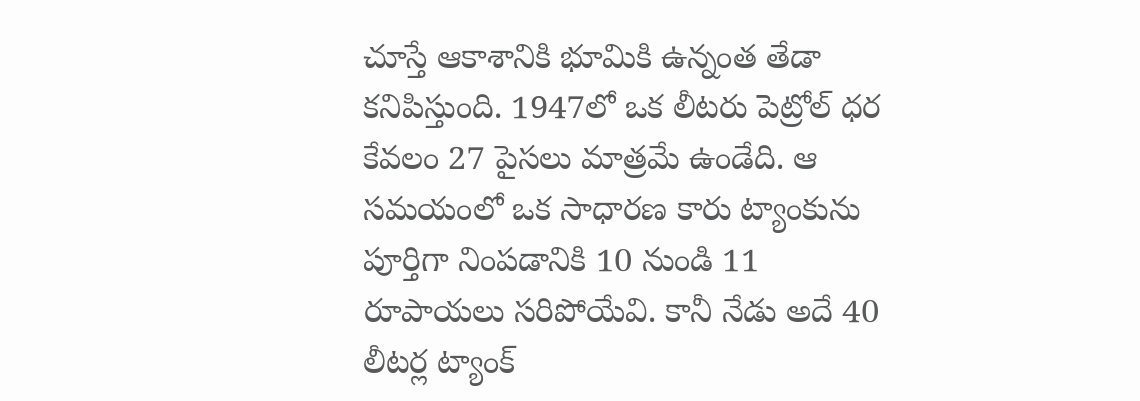చూస్తే ఆకాశానికి భూమికి ఉన్నంత తేడా కనిపిస్తుంది. 1947లో ఒక లీటరు పెట్రోల్ ధర కేవలం 27 పైసలు మాత్రమే ఉండేది. ఆ సమయంలో ఒక సాధారణ కారు ట్యాంకును పూర్తిగా నింపడానికి 10 నుండి 11 రూపాయలు సరిపోయేవి. కానీ నేడు అదే 40 లీటర్ల ట్యాంక్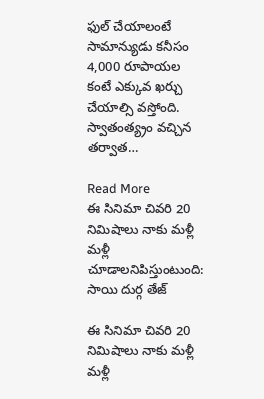ఫుల్ చేయాలంటే సామాన్యుడు కనీసం 4,000 రూపాయల కంటే ఎక్కువ ఖర్చు చేయాల్సి వస్తోంది. స్వాతంత్య్రం వచ్చిన తర్వాత…

Read More
ఈ సినిమా చివరి 20 నిమిషాలు నాకు మళ్లీ మళ్లీ చూడాలనిపిస్తుంటుంది: సాయి దుర్గ తేజ్

ఈ సినిమా చివరి 20 నిమిషాలు నాకు మళ్లీ మళ్లీ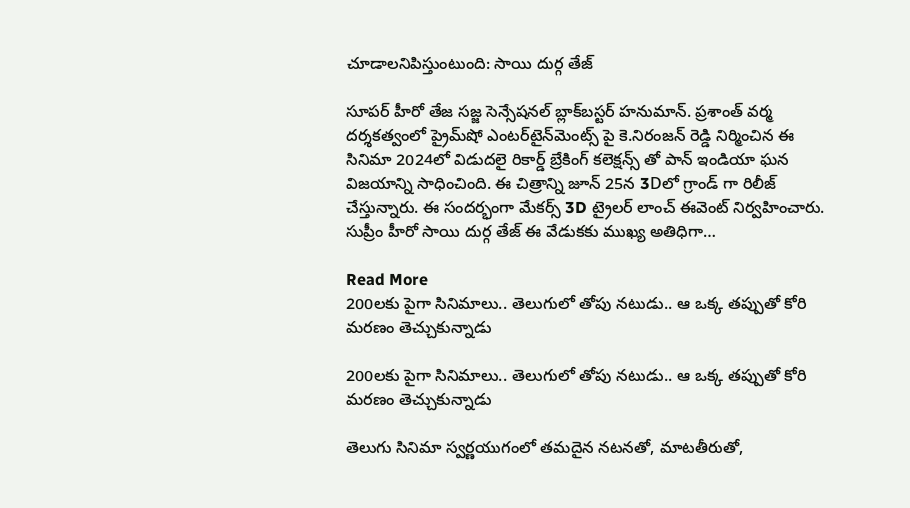చూడాలనిపిస్తుంటుంది: సాయి దుర్గ తేజ్

సూపర్ హీరో తేజ సజ్జ సెన్సేషనల్ బ్లాక్‌బస్టర్ హనుమాన్. ప్రశాంత్ వర్మ దర్శకత్వంలో ప్రైమ్‌షో ఎంటర్‌టైన్‌మెంట్స్ పై కె.నిరంజన్‌ రెడ్డి నిర్మించిన ఈ సినిమా 2024లో విడుదలై రికార్డ్ బ్రేకింగ్ కలెక్షన్స్ తో పాన్ ఇండియా ఘన విజయాన్ని సాధించింది. ఈ చిత్రాన్ని జూన్ 25న 3Dలో గ్రాండ్ గా రిలీజ్ చేస్తున్నారు. ఈ సందర్భంగా మేకర్స్ 3D ట్రైలర్ లాంచ్ ఈవెంట్ నిర్వహించారు. సుప్రీం హీరో సాయి దుర్గ తేజ్ ఈ వేడుకకు ముఖ్య అతిధిగా…

Read More
200లకు పైగా సినిమాలు.. తెలుగులో తోపు నటుడు.. ఆ ఒక్క తప్పుతో కోరి మరణం తెచ్చుకున్నాడు

200లకు పైగా సినిమాలు.. తెలుగులో తోపు నటుడు.. ఆ ఒక్క తప్పుతో కోరి మరణం తెచ్చుకున్నాడు

తెలుగు సినిమా స్వర్ణయుగంలో తమదైన నటనతో, మాటతీరుతో,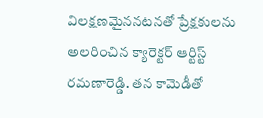విలక్షణమైననటనతో ప్రేక్షకులను అలరించిన క్యారెక్టర్ ఆర్టిస్ట్  రమణారెడ్డి. తన కామెడీతో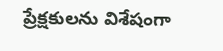ప్రేక్షకులను విశేషంగా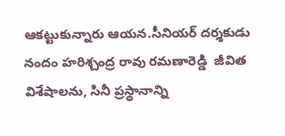ఆకట్టుకున్నారు ఆయన.సీనియర్ దర్శకుడు నందం హరిశ్చంద్ర రావు రమణారెడ్డి  జీవిత విశేషాలను, సినీ ప్రస్థానాన్ని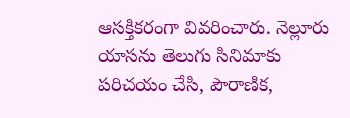ఆసక్తికరంగా వివరించారు. నెల్లూరు యాసను తెలుగు సినిమాకు పరిచయం చేసి, పౌరాణిక,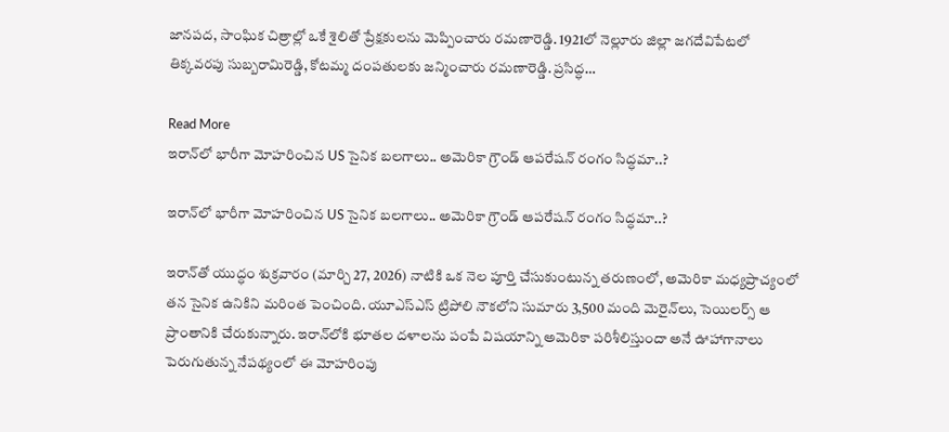జానపద, సాంఘిక చిత్రాల్లో ఒకే శైలితో ప్రేక్షకులను మెప్పించారు రమణారెడ్డి. 1921లో నెల్లూరు జిల్లా జగదేవిపేటలో తిక్కవరపు సుబ్బరామిరెడ్డి, కోటమ్మ దంపతులకు జన్మించారు రమణారెడ్డి. ప్రసిద్ధ…

Read More
ఇరాన్‌లో భారీగా మోహరించిన US సైనిక బలగాలు.. అమెరికా గ్రౌండ్‌ ఆపరేషన్‌ రంగం సిద్ధమా..?

ఇరాన్‌లో భారీగా మోహరించిన US సైనిక బలగాలు.. అమెరికా గ్రౌండ్‌ ఆపరేషన్‌ రంగం సిద్ధమా..?

ఇరాన్‌తో యుద్ధం శుక్రవారం (మార్చి 27, 2026) నాటికి ఒక నెల పూర్తి చేసుకుంటున్న తరుణంలో, అమెరికా మధ్యప్రాచ్యంలో తన సైనిక ఉనికిని మరింత పెంచింది. యూఎస్ఎస్ ట్రిపోలి నౌకలోని సుమారు 3,500 మంది మెరైన్‌లు, సెయిలర్స్‌ ఆ ప్రాంతానికి చేరుకున్నారు. ఇరాన్‌లోకి భూతల దళాలను పంపే విషయాన్ని అమెరికా పరిశీలిస్తుందా అనే ఊహాగానాలు పెరుగుతున్న నేపథ్యంలో ఈ మోహరింపు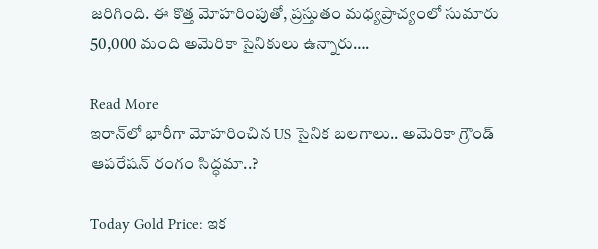జరిగింది. ఈ కొత్త మోహరింపుతో, ప్రస్తుతం మధ్యప్రాచ్యంలో సుమారు 50,000 మంది అమెరికా సైనికులు ఉన్నారు….

Read More
ఇరాన్‌లో భారీగా మోహరించిన US సైనిక బలగాలు.. అమెరికా గ్రౌండ్‌ ఆపరేషన్‌ రంగం సిద్ధమా..?

Today Gold Price: ఇక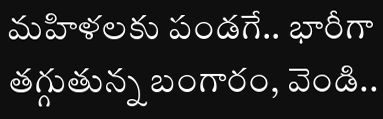మహిళలకు పండగే.. భారీగా తగ్గుతున్న బంగారం, వెండి..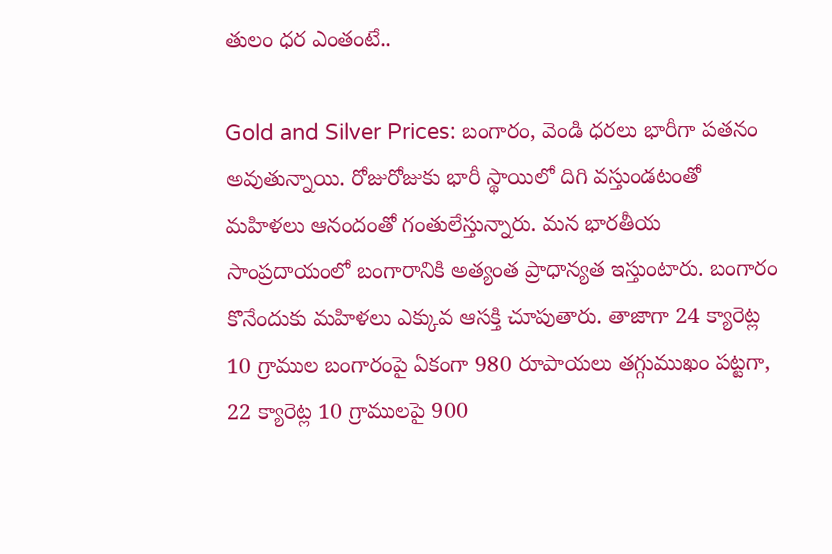తులం ధర ఎంతంటే..

Gold and Silver Prices: బంగారం, వెండి ధరలు భారీగా పతనం అవుతున్నాయి. రోజురోజుకు భారీ స్థాయిలో దిగి వస్తుండటంతో మహిళలు ఆనందంతో గంతులేస్తున్నారు. మన భారతీయ సాంప్రదాయంలో బంగారానికి అత్యంత ప్రాధాన్యత ఇస్తుంటారు. బంగారం కొనేందుకు మహిళలు ఎక్కువ ఆసక్తి చూపుతారు. తాజాగా 24 క్యారెట్ల 10 గ్రాముల బంగారంపై ఏకంగా 980 రూపాయలు తగ్గుముఖం పట్టగా, 22 క్యారెట్ల 10 గ్రాములపై 900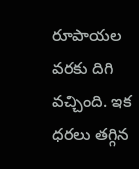రూపాయల వరకు దిగి వచ్చింది. ఇక ధరలు తగ్గిన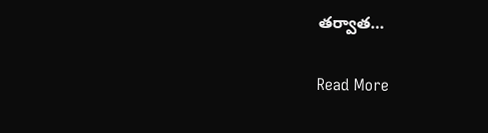తర్వాత…

Read More